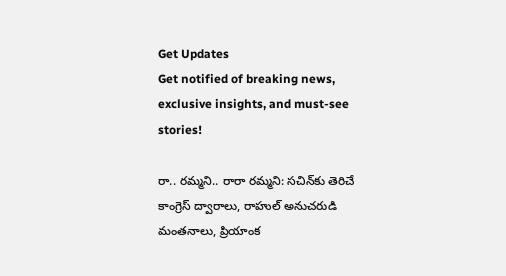Get Updates
Get notified of breaking news, exclusive insights, and must-see stories!

రా.. రమ్మని.. రారా రమ్మని: సచిన్‌కు తెరిచే కాంగ్రెస్ ద్వారాలు, రాహుల్ అనుచరుడి మంతనాలు, ప్రియాంక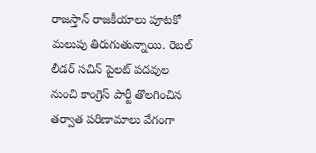రాజస్తాన్ రాజకీయాలు పూటకో మలుపు తిరుగుతున్నాయి. రెబల్ లీడర్ సచిన్ పైలట్‌ పదవుల నుంచి కాంగ్రెస్ పార్టీ తొలగించిన తర్వాత పరిణామాలు వేగంగా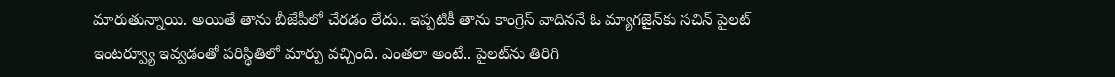మారుతున్నాయి. అయితే తాను బీజేపీలో చేరడం లేదు.. ఇప్పటికీ తాను కాంగ్రెస్ వాదిననే ఓ మ్యాగజైన్‌కు సచిన్ పైలట్ ఇంటర్వ్యూ ఇవ్వడంతో పరిస్థితిలో మార్పు వచ్చింది. ఎంతలా అంటే.. పైలట్‌ను తిరిగి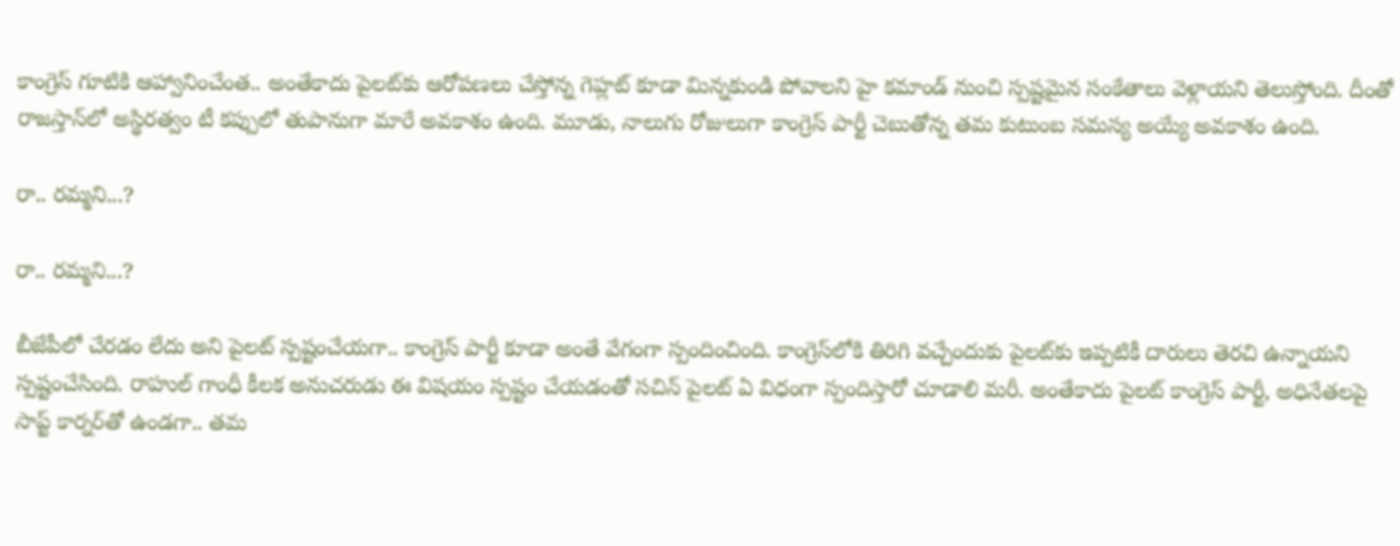కాంగ్రెస్ గూటికి ఆహ్వానించేంత.. అంతేకాదు పైలట్‌కు ఆరోపణలు చేస్తోన్న గెహ్లట్ కూడా మిన్నకుండి పోవాలని హై కమాండ్ నుంచి స్పష్టమైన సంకేతాలు వెళ్లాయని తెలుస్తోంది. దీంతో రాజస్తాన్‌లో అస్థిరత్వం టీ కప్పులో తుపానుగా మారే అవకాశం ఉంది. మూడు, నాలుగు రోజులుగా కాంగ్రెస్ పార్టీ చెబుతోన్న తమ కుటుంబ సమస్య అయ్యే అవకాశం ఉంది.

రా.. రమ్మని...?

రా.. రమ్మని...?

బీజేపీలో చేరడం లేదు అని పైలట్ స్పష్టంచేయగా.. కాంగ్రెస్ పార్టీ కూడా అంతే వేగంగా స్పందించింది. కాంగ్రెస్‌లోకి తిరిగి వచ్చేందుకు పైలట్‌కు ఇప్పటికీ దారులు తెరచి ఉన్నాయని స్పష్టంచేసింది. రాహుల్ గాంధీ కీలక అనుచరుడు ఈ విషయం స్పష్టం చేయడంతో సచిన్ పైలట్ ఏ విధంగా స్పందిస్తారో చూడాలి మరీ. అంతేకాదు పైలట్ కాంగ్రెస్ పార్టీ, అధినేతలపై సాప్ట్ కార్నర్‌తో ఉండగా.. తమ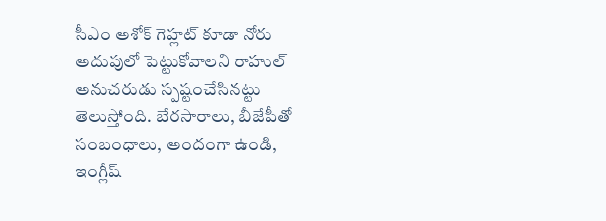సీఎం అశోక్ గెహ్లట్ కూడా నోరు అదుపులో పెట్టుకోవాలని రాహుల్ అనుచరుడు స్పష్టంచేసినట్టు తెలుస్తోంది. బేరసారాలు, బీజేపీతో సంబంధాలు, అందంగా ఉండి, ఇంగ్లీష్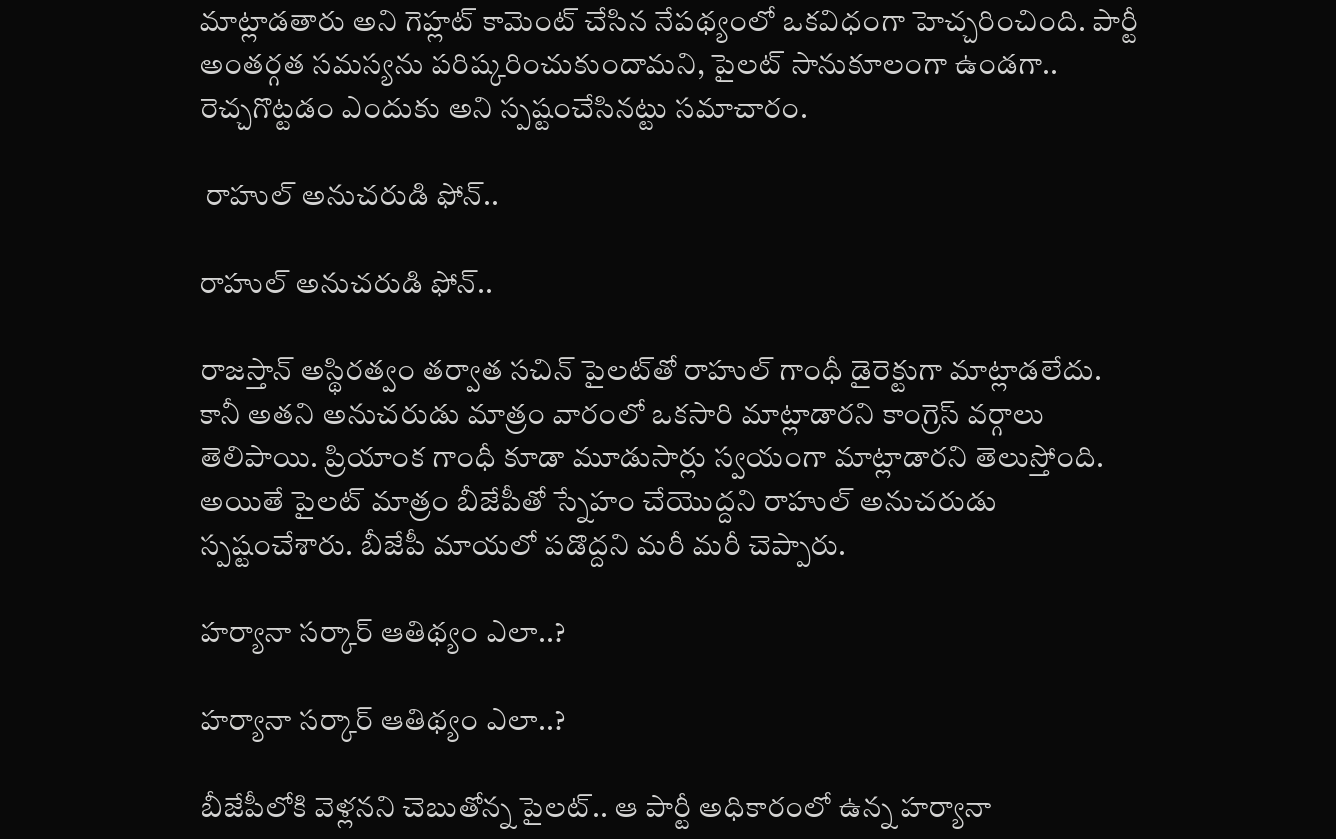మాట్లాడతారు అని గెహ్లట్ కామెంట్ చేసిన నేపథ్యంలో ఒకవిధంగా హెచ్చరించింది. పార్టీ అంతర్గత సమస్యను పరిష్కరించుకుందామని, పైలట్ సానుకూలంగా ఉండగా.. రెచ్చగొట్టడం ఎందుకు అని స్పష్టంచేసినట్టు సమాచారం.

 రాహుల్ అనుచరుడి ఫోన్..

రాహుల్ అనుచరుడి ఫోన్..

రాజస్తాన్ అస్థిరత్వం తర్వాత సచిన్ పైలట్‌తో రాహుల్ గాంధీ డైరెక్టుగా మాట్లాడలేదు. కానీ అతని అనుచరుడు మాత్రం వారంలో ఒకసారి మాట్లాడారని కాంగ్రెస్ వర్గాలు తెలిపాయి. ప్రియాంక గాంధీ కూడా మూడుసార్లు స్వయంగా మాట్లాడారని తెలుస్తోంది. అయితే పైలట్ మాత్రం బీజేపీతో స్నేహం చేయొద్దని రాహుల్ అనుచరుడు స్పష్టంచేశారు. బీజేపీ మాయలో పడొద్దని మరీ మరీ చెప్పారు.

హర్యానా సర్కార్ ఆతిథ్యం ఎలా..?

హర్యానా సర్కార్ ఆతిథ్యం ఎలా..?

బీజేపీలోకి వెళ్లనని చెబుతోన్న పైలట్.. ఆ పార్టీ అధికారంలో ఉన్న హర్యానా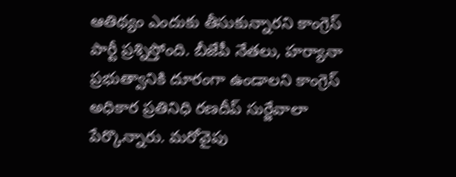ఆతిథ్యం ఎందుకు తీసుకున్నారని కాంగ్రెస్ పార్టీ ప్రశ్నిస్తోంది. బీజేపీ నేతలు, హర్యానా ప్రభుత్వానికి దూరంగా ఉండాలని కాంగ్రెస్ అధికార ప్రతినిధి రణదీప్ సుర్జేవాలా పేర్కొన్నారు. మరోవైపు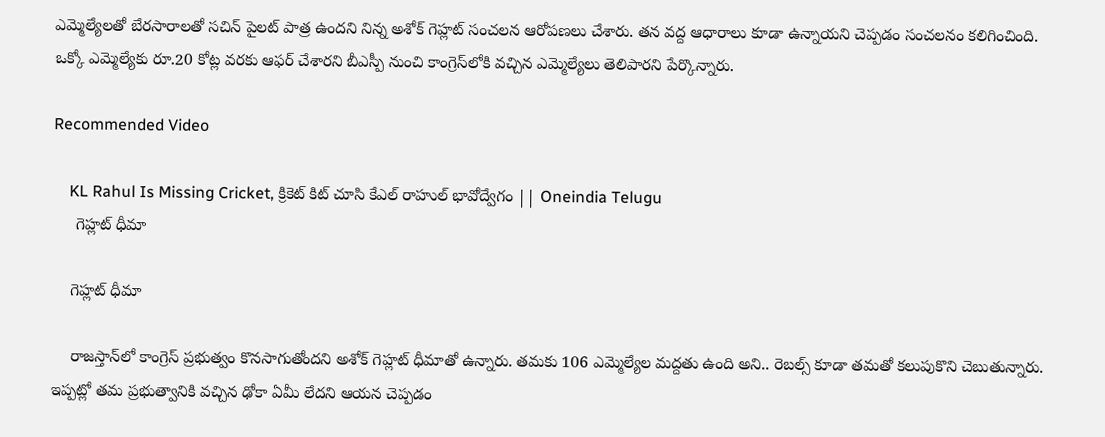ఎమ్మెల్యేలతో బేరసారాలతో సచిన్ పైలట్ పాత్ర ఉందని నిన్న అశోక్ గెహ్లట్ సంచలన ఆరోపణలు చేశారు. తన వద్ద ఆధారాలు కూడా ఉన్నాయని చెప్పడం సంచలనం కలిగించింది. ఒక్కో ఎమ్మెల్యేకు రూ.20 కోట్ల వరకు ఆఫర్ చేశారని బీఎస్పీ నుంచి కాంగ్రెస్‌లోకి వచ్చిన ఎమ్మెల్యేలు తెలిపారని పేర్కొన్నారు.

Recommended Video

    KL Rahul Is Missing Cricket, క్రికెట్ కిట్ చూసి కేఎల్ రాహుల్ భావోద్వేగం || Oneindia Telugu
     గెహ్లట్ ధీమా

    గెహ్లట్ ధీమా

    రాజస్తాన్‌లో కాంగ్రెస్ ప్రభుత్వం కొనసాగుతోందని అశోక్ గెహ్లట్ ధీమాతో ఉన్నారు. తమకు 106 ఎమ్మెల్యేల మద్దతు ఉంది అని.. రెబల్స్ కూడా తమతో కలుపుకొని చెబుతున్నారు. ఇప్పట్లో తమ ప్రభుత్వానికి వచ్చిన ఢోకా ఏమీ లేదని ఆయన చెప్పడం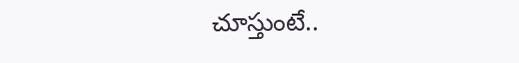చూస్తుంటే..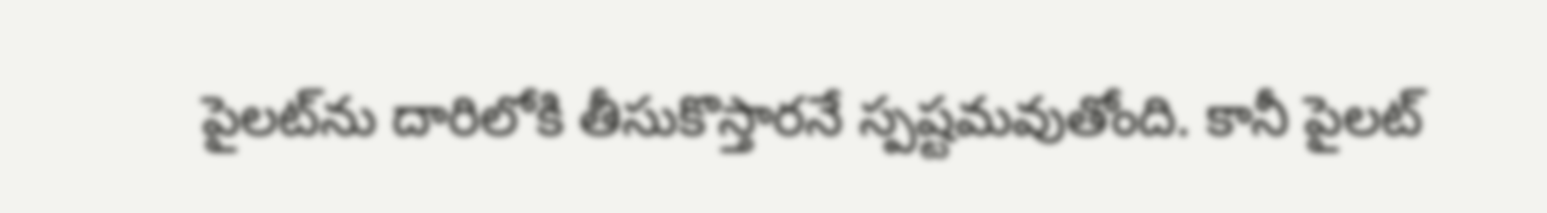పైలట్‌ను దారిలోకి తీసుకొస్తారనే స్పష్టమవుతోంది. కానీ పైలట్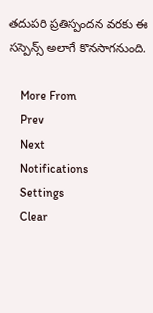తదుపరి ప్రతిస్పందన వరకు ఈ సస్పెన్స్ అలాగే కొనసాగనుంది.

    More From
    Prev
    Next
    Notifications
    Settings
    Clear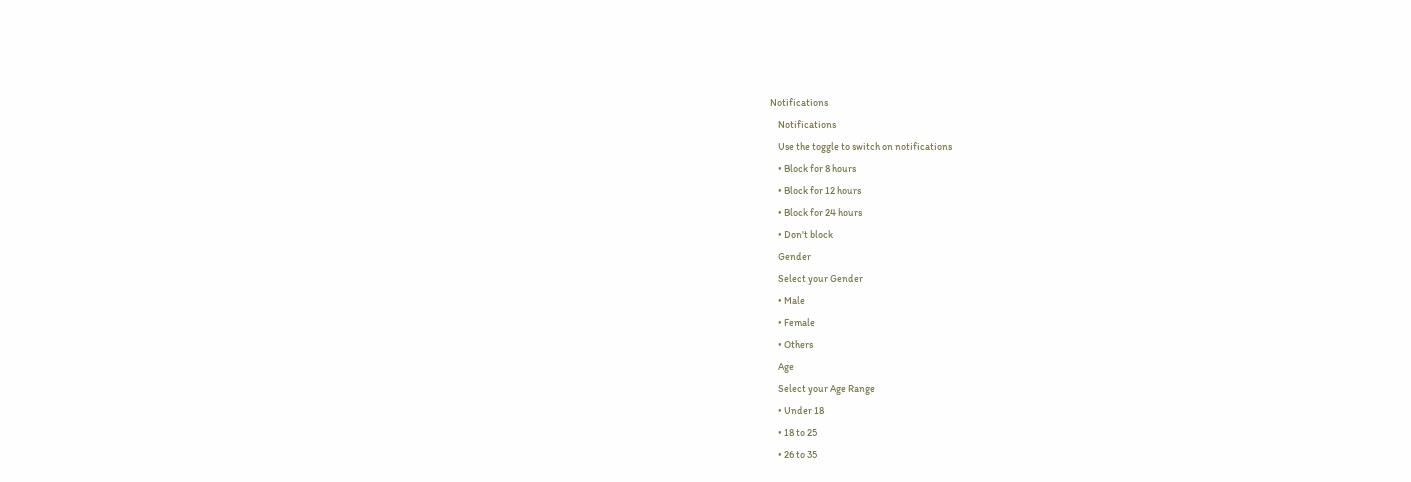Notifications
    Notifications
    Use the toggle to switch on notifications
    • Block for 8 hours
    • Block for 12 hours
    • Block for 24 hours
    • Don't block
    Gender
    Select your Gender
    • Male
    • Female
    • Others
    Age
    Select your Age Range
    • Under 18
    • 18 to 25
    • 26 to 35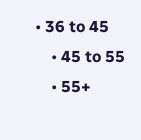• 36 to 45
    • 45 to 55
    • 55+